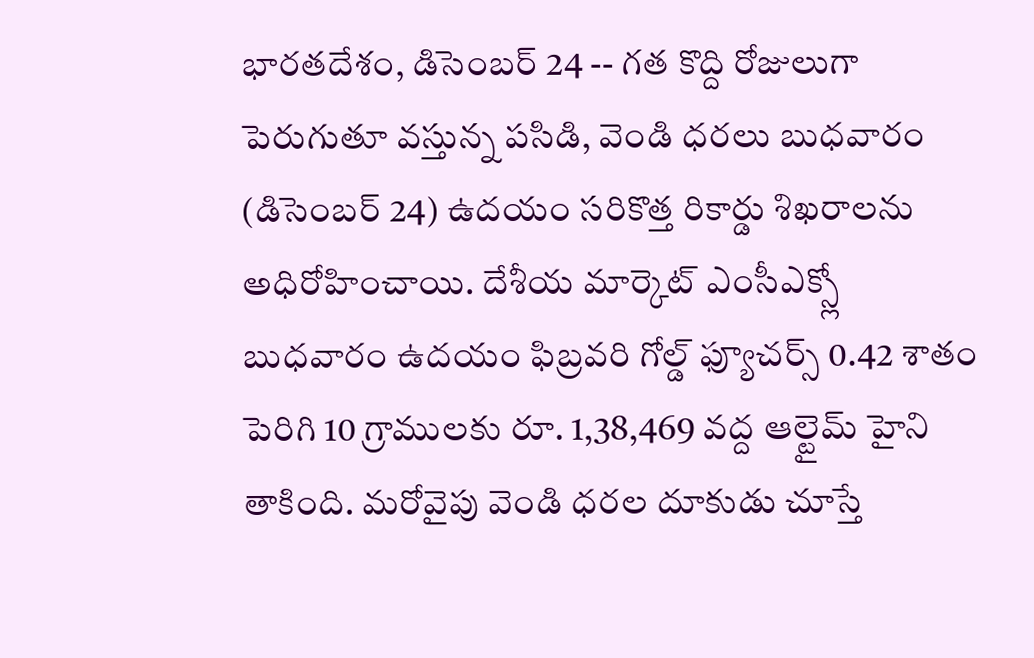భారతదేశం, డిసెంబర్ 24 -- గత కొద్ది రోజులుగా పెరుగుతూ వస్తున్న పసిడి, వెండి ధరలు బుధవారం (డిసెంబర్ 24) ఉదయం సరికొత్త రికార్డు శిఖరాలను అధిరోహించాయి. దేశీయ మార్కెట్ ఎంసీఎక్స్లో బుధవారం ఉదయం ఫిబ్రవరి గోల్డ్ ఫ్యూచర్స్ 0.42 శాతం పెరిగి 10 గ్రాములకు రూ. 1,38,469 వద్ద ఆల్టైమ్ హైని తాకింది. మరోవైపు వెండి ధరల దూకుడు చూస్తే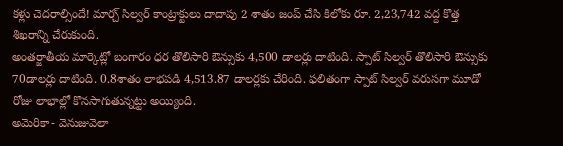కళ్లు చెదరాల్సిందే! మార్చ్ సిల్వర్ కాంట్రాక్టులు దాదాపు 2 శాతం జంప్ చేసి కిలోకు రూ. 2,23,742 వద్ద కొత్త శిఖరాన్ని చేరుకుంది.
అంతర్జాతీయ మార్కెట్లో బంగారం ధర తొలిసారి ఔన్సుకు 4,500 డాలర్లు దాటింది. స్పాట్ సిల్వర్ తొలిసారి ఔన్సుకు 70డాలర్లు దాటింది. 0.8శాతం లాభపడి 4,513.87 డాలర్లకు చేరింది. ఫలితంగా స్పాట్ సిల్వర్ వరుసగా మూడో రోజు లాభాల్లో కొనసాగుతున్నట్టు అయ్యింది.
అమెరికా- వెనుజువెలా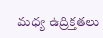మధ్య ఉద్రిక్తతలు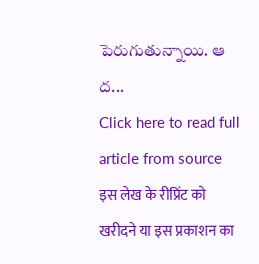పెరుగుతున్నాయి. ఆ ద...
Click here to read full article from source
इस लेख के रीप्रिंट को खरीदने या इस प्रकाशन का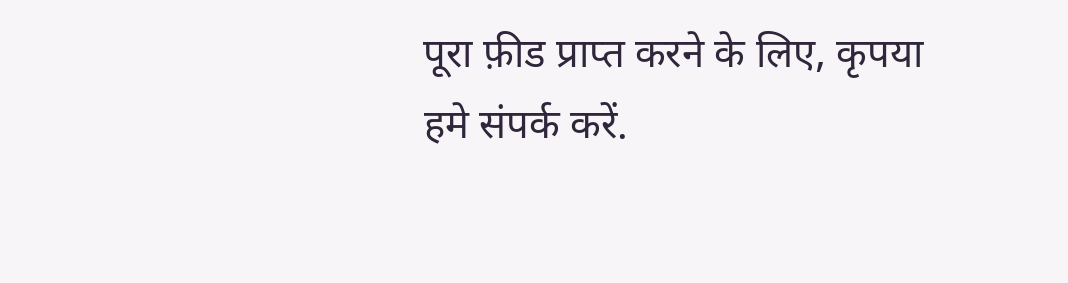पूरा फ़ीड प्राप्त करने के लिए, कृपया
हमे संपर्क करें.